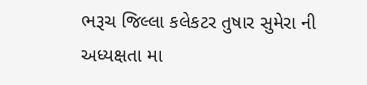ભરૂચ જિલ્લા કલેકટર તુષાર સુમેરા ની અધ્યક્ષતા મા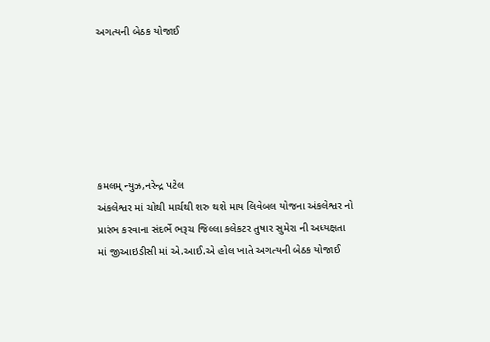અગત્યની બેઠક યોજાઈ






કમલમ્ ન્યુઝ,નરેન્દ્ર પટેલ
અંકલેશ્વર માં ચોથી માર્ચથી શરુ થશે માય લિવેબલ યોજના અંકલેશ્વર નો પ્રારંભ કરવાના સંદર્ભે ભરૂચ જિલ્લા કલેકટર તુષાર સુમેરા ની અધ્યક્ષતા માં જીઆઇડીસી માં એ.આઈ.એ હોલ ખાતે અગત્યની બેઠક યોજાઈ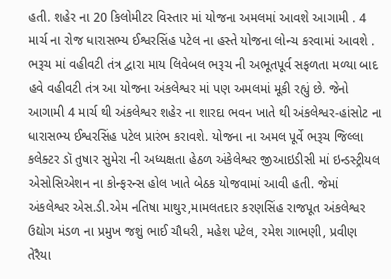હતી. શહેર ના 20 કિલોમીટર વિસ્તાર માં યોજના અમલમાં આવશે આગામી . 4 માર્ચ ના રોજ ધારાસભ્ય ઈશ્વરસિંહ પટેલ ના હસ્તે યોજના લોન્ચ કરવામાં આવશે .
ભરૂચ માં વહીવટી તંત્ર દ્વારા માય લિવેબલ ભરૂચ ની અભૂતપૂર્વ સફળતા મળ્યા બાદ હવે વહીવટી તંત્ર આ યોજના અંકલેશ્વર માં પણ અમલમાં મૂકી રહ્યું છે. જેનો આગામી 4 માર્ચ થી અંકલેશ્વર શહેર ના શારદા ભવન ખાતે થી અંકલેશ્વર-હાંસોટ ના ધારાસભ્ય ઈશ્વરસિંહ પટેલ પ્રારંભ કરાવશે. યોજના ના અમલ પૂર્વે ભરૂચ જિલ્લા કલેક્ટર ડૉ તુષાર સુમેરા ની અધ્યક્ષતા હેઠળ અંકેલેશ્વર જીઆઇડીસી માં ઇન્ડસ્ટ્રીયલ એસોસિએશન ના કોન્ફરન્સ હોલ ખાતે બેઠક યોજવામાં આવી હતી. જેમાં અંકલેશ્વર એસ.ડી.એમ નતિષા માથુર,મામલતદાર કરણસિંહ રાજપૂત અંકલેશ્વર ઉદ્યોગ મંડળ ના પ્રમુખ જશું ભાઈ ચૌધરી, મહેશ પટેલ, રમેશ ગાભણી, પ્રવીણ તેરૈયા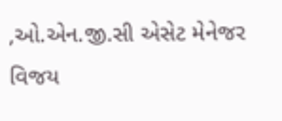,ઓ.એન.જી.સી એસેટ મેનેજર વિજય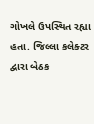ગોખલે ઉપસ્થિત રહ્યા હતા. જિલ્લા કલેક્ટર દ્વારા બેઠક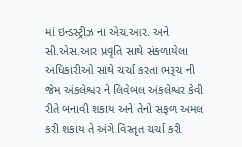માં ઇન્ડસ્ટ્રીઝ ના એચ.આર. અને સી.એસ.આર પ્રવૃતિ સાથે સંકળાયેલા અધિકારીઓ સાથે ચર્ચા કરતા ભરૂચ ની જેમ અંકલેશ્વર ને લિવેબલ અંકલેશ્વર કેવી રીતે બનાવી શકાય અને તેનો સફળ અમલ કરી શકાય તે અંગે વિસ્તૃત ચર્ચા કરી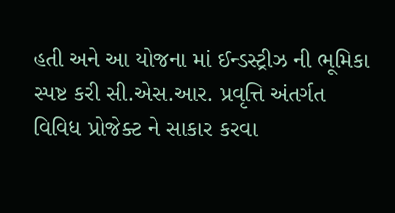હતી અને આ યોજના માં ઈન્ડસ્ટ્રીઝ ની ભૂમિકા સ્પષ્ટ કરી સી.એસ.આર. પ્રવૃત્તિ અંતર્ગત વિવિધ પ્રોજેક્ટ ને સાકાર કરવા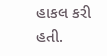હાકલ કરી હતી.